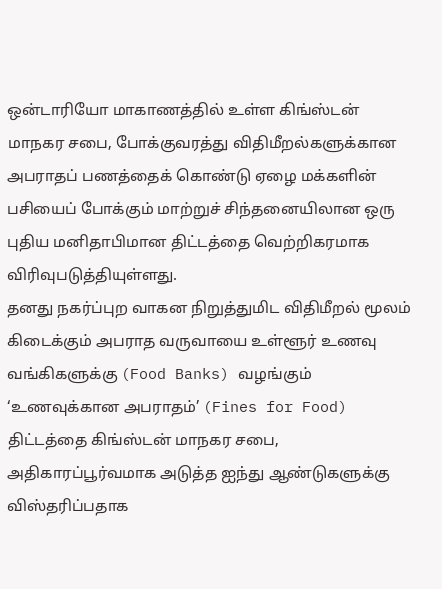ஒன்டாரியோ மாகாணத்தில் உள்ள கிங்ஸ்டன் மாநகர சபை, போக்குவரத்து விதிமீறல்களுக்கான அபராதப் பணத்தைக் கொண்டு ஏழை மக்களின் பசியைப் போக்கும் மாற்றுச் சிந்தனையிலான ஒரு புதிய மனிதாபிமான திட்டத்தை வெற்றிகரமாக விரிவுபடுத்தியுள்ளது.
தனது நகர்ப்புற வாகன நிறுத்துமிட விதிமீறல் மூலம் கிடைக்கும் அபராத வருவாயை உள்ளூர் உணவு வங்கிகளுக்கு (Food Banks) வழங்கும் ‘உணவுக்கான அபராதம்’ (Fines for Food) திட்டத்தை கிங்ஸ்டன் மாநகர சபை, அதிகாரப்பூர்வமாக அடுத்த ஐந்து ஆண்டுகளுக்கு விஸ்தரிப்பதாக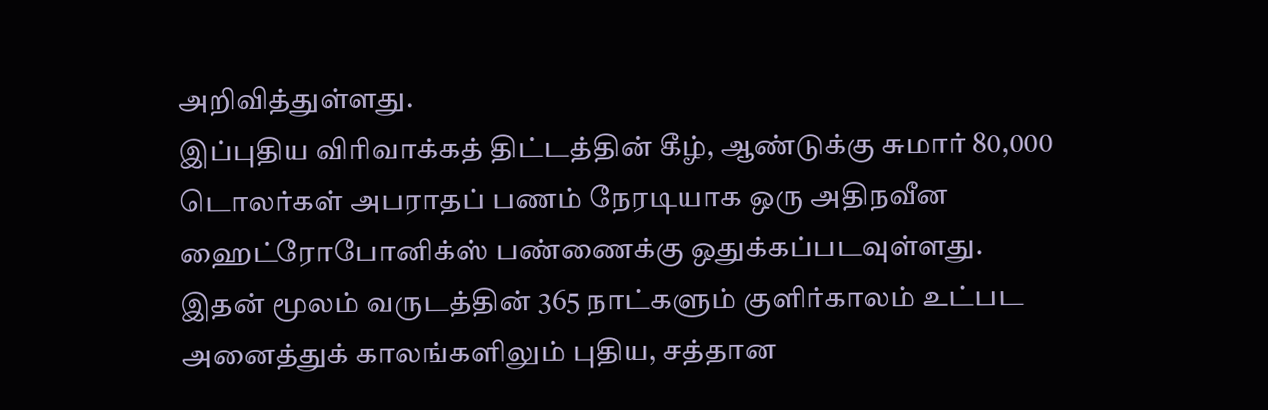அறிவித்துள்ளது.
இப்புதிய விரிவாக்கத் திட்டத்தின் கீழ், ஆண்டுக்கு சுமார் 80,000 டொலர்கள் அபராதப் பணம் நேரடியாக ஒரு அதிநவீன ஹைட்ரோபோனிக்ஸ் பண்ணைக்கு ஒதுக்கப்படவுள்ளது.
இதன் மூலம் வருடத்தின் 365 நாட்களும் குளிர்காலம் உட்பட அனைத்துக் காலங்களிலும் புதிய, சத்தான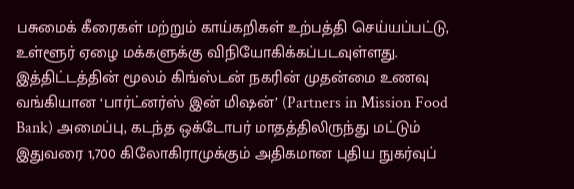பசுமைக் கீரைகள் மற்றும் காய்கறிகள் உற்பத்தி செய்யப்பட்டு, உள்ளூர் ஏழை மக்களுக்கு விநியோகிக்கப்படவுள்ளது.
இத்திட்டத்தின் மூலம் கிங்ஸ்டன் நகரின் முதன்மை உணவு வங்கியான ‘பார்ட்னர்ஸ் இன் மிஷன்’ (Partners in Mission Food Bank) அமைப்பு, கடந்த ஒக்டோபர் மாதத்திலிருந்து மட்டும் இதுவரை 1,700 கிலோகிராமுக்கும் அதிகமான புதிய நுகர்வுப்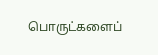பொருட்களைப்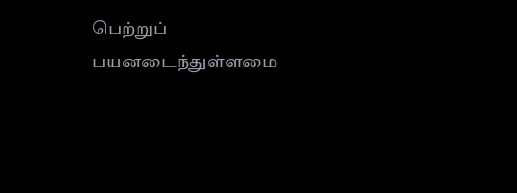பெற்றுப் பயனடைந்துள்ளமை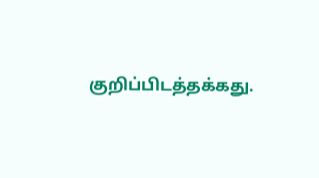குறிப்பிடத்தக்கது.